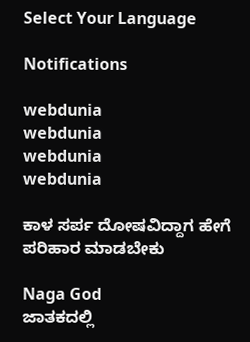Select Your Language

Notifications

webdunia
webdunia
webdunia
webdunia

ಕಾಳ ಸರ್ಪ ದೋಷವಿದ್ದಾಗ ಹೇಗೆ ಪರಿಹಾರ ಮಾಡಬೇಕು

Naga God
ಜಾತಕದಲ್ಲಿ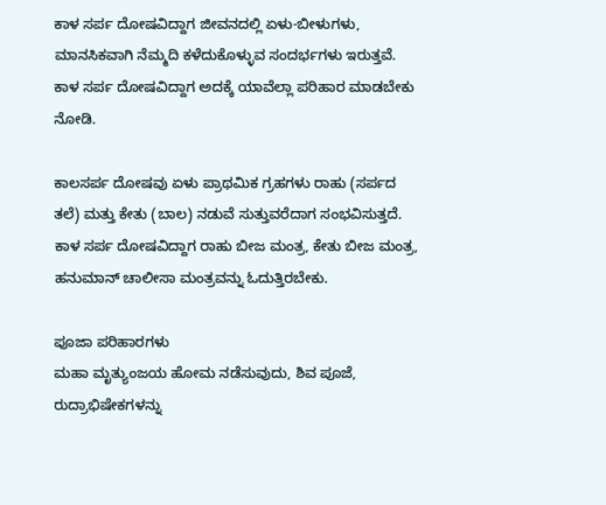ಕಾಳ ಸರ್ಪ ದೋಷವಿದ್ದಾಗ ಜೀವನದಲ್ಲಿ ಏಳು-ಬೀಳುಗಳು, ಮಾನಸಿಕವಾಗಿ ನೆಮ್ಮದಿ ಕಳೆದುಕೊಳ್ಳುವ ಸಂದರ್ಭಗಳು ಇರುತ್ತವೆ. ಕಾಳ ಸರ್ಪ ದೋಷವಿದ್ದಾಗ ಅದಕ್ಕೆ ಯಾವೆಲ್ಲಾ ಪರಿಹಾರ ಮಾಡಬೇಕು ನೋಡಿ.

ಕಾಲಸರ್ಪ ದೋಷವು ಏಳು ಪ್ರಾಥಮಿಕ ಗ್ರಹಗಳು ರಾಹು (ಸರ್ಪದ ತಲೆ) ಮತ್ತು ಕೇತು (ಬಾಲ) ನಡುವೆ ಸುತ್ತುವರೆದಾಗ ಸಂಭವಿಸುತ್ತದೆ. ಕಾಳ ಸರ್ಪ ದೋಷವಿದ್ದಾಗ ರಾಹು ಬೀಜ ಮಂತ್ರ, ಕೇತು ಬೀಜ ಮಂತ್ರ, ಹನುಮಾನ್ ಚಾಲೀಸಾ ಮಂತ್ರವನ್ನು ಓದುತ್ತಿರಬೇಕು.

ಪೂಜಾ ಪರಿಹಾರಗಳು
ಮಹಾ ಮೃತ್ಯುಂಜಯ ಹೋಮ ನಡೆಸುವುದು, ಶಿವ ಪೂಜೆ, ರುದ್ರಾಭಿಷೇಕಗಳನ್ನು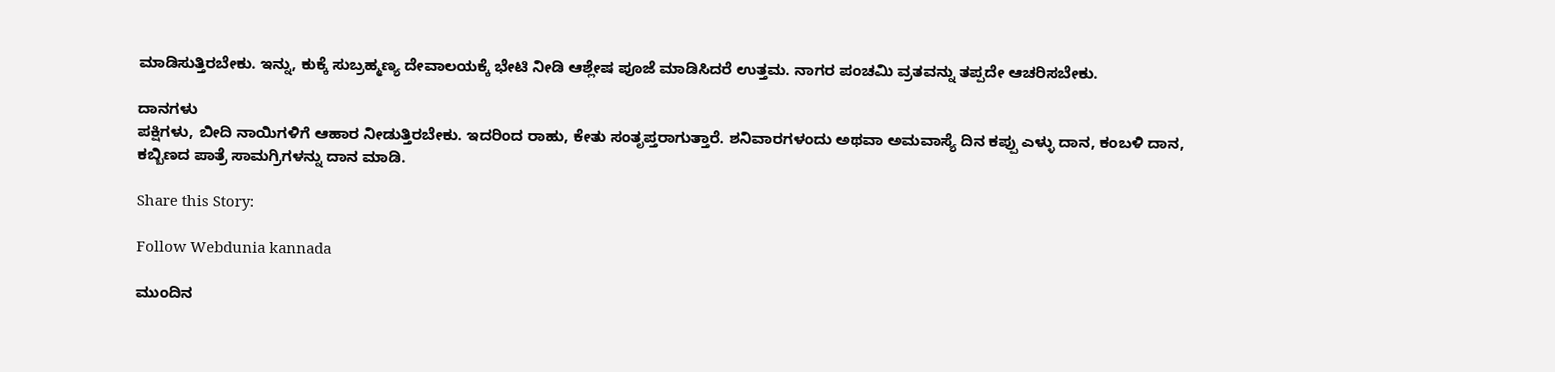ಮಾಡಿಸುತ್ತಿರಬೇಕು. ಇನ್ನು, ಕುಕ್ಕೆ ಸುಬ್ರಹ್ಮಣ್ಯ ದೇವಾಲಯಕ್ಕೆ ಭೇಟಿ ನೀಡಿ ಆಶ್ಲೇಷ ಪೂಜೆ ಮಾಡಿಸಿದರೆ ಉತ್ತಮ. ನಾಗರ ಪಂಚಮಿ ವ್ರತವನ್ನು ತಪ್ಪದೇ ಆಚರಿಸಬೇಕು.

ದಾನಗಳು
ಪಕ್ಷಿಗಳು, ಬೀದಿ ನಾಯಿಗಳಿಗೆ ಆಹಾರ ನೀಡುತ್ತಿರಬೇಕು. ಇದರಿಂದ ರಾಹು, ಕೇತು ಸಂತೃಪ್ತರಾಗುತ್ತಾರೆ. ಶನಿವಾರಗಳಂದು ಅಥವಾ ಅಮವಾಸ್ಯೆ ದಿನ ಕಪ್ಪು ಎಳ್ಳು ದಾನ, ಕಂಬಳಿ ದಾನ, ಕಬ್ಬಿಣದ ಪಾತ್ರೆ ಸಾಮಗ್ರಿಗಳನ್ನು ದಾನ ಮಾಡಿ.

Share this Story:

Follow Webdunia kannada

ಮುಂದಿನ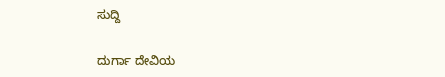ಸುದ್ದಿ

ದುರ್ಗಾ ದೇವಿಯ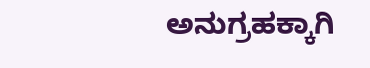ಅನುಗ್ರಹಕ್ಕಾಗಿ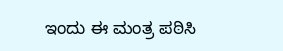ಇಂದು ಈ ಮಂತ್ರ ಪಠಿಸಿ